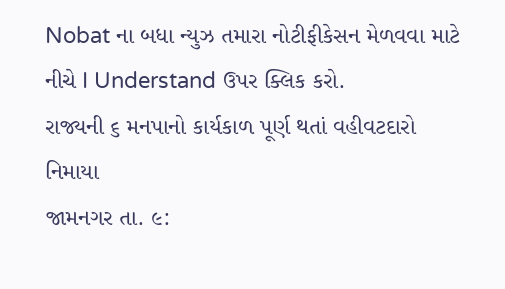Nobat ના બધા ન્યુઝ તમારા નોટીફીકેસન મેળવવા માટે નીચે I Understand ઉપર ક્લિક કરો.
રાજ્યની ૬ મનપાનો કાર્યકાળ પૂર્ણ થતાં વહીવટદારો નિમાયા
જામનગર તા. ૯: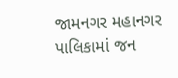જામનગર મહાનગર પાલિકામાં જન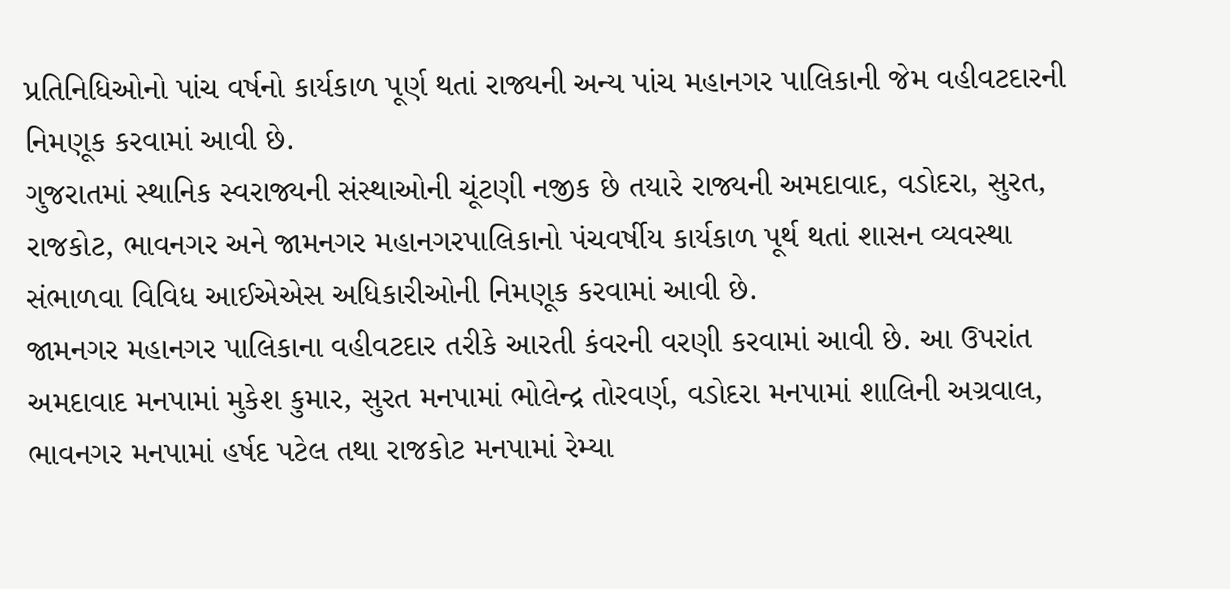પ્રતિનિધિઓનો પાંચ વર્ષનો કાર્યકાળ પૂર્ણ થતાં રાજ્યની અન્ય પાંચ મહાનગર પાલિકાની જેમ વહીવટદારની નિમણૂક કરવામાં આવી છે.
ગુજરાતમાં સ્થાનિક સ્વરાજ્યની સંસ્થાઓની ચૂંટણી નજીક છે તયારે રાજ્યની અમદાવાદ, વડોદરા, સુરત, રાજકોટ, ભાવનગર અને જામનગર મહાનગરપાલિકાનો પંચવર્ષીય કાર્યકાળ પૂર્થ થતાં શાસન વ્યવસ્થા સંભાળવા વિવિધ આઈએએસ અધિકારીઓની નિમણૂક કરવામાં આવી છે.
જામનગર મહાનગર પાલિકાના વહીવટદાર તરીકે આરતી કંવરની વરણી કરવામાં આવી છે. આ ઉપરાંત અમદાવાદ મનપામાં મુકેશ કુમાર, સુરત મનપામાં ભોલેન્દ્ર તોરવર્ણ, વડોદરા મનપામાં શાલિની અગ્રવાલ, ભાવનગર મનપામાં હર્ષદ પટેલ તથા રાજકોટ મનપામાં રેમ્યા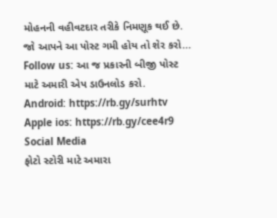મોહનની વહીવટદાર તરીકે નિમણૂક થઈ છે.
જો આપને આ પોસ્ટ ગમી હોય તો શેર કરો...
Follow us: આ જ પ્રકારની બીજી પોસ્ટ માટે અમારી એપ ડાઉનલોડ કરો.
Android: https://rb.gy/surhtv
Apple ios: https://rb.gy/cee4r9
Social Media
ફોટો સ્ટોરી માટે અમારા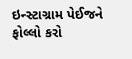ઇન્સ્ટાગ્રામ પેઈજને ફોલ્લો કરો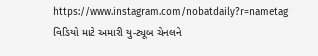https://www.instagram.com/nobatdaily?r=nametag
વિડિયો માટે અમારી યુ-ટ્યૂબ ચેનલને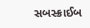સબસ્ક્રાઈબ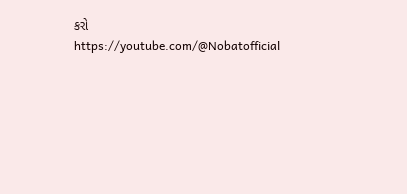કરો
https://youtube.com/@Nobatofficial